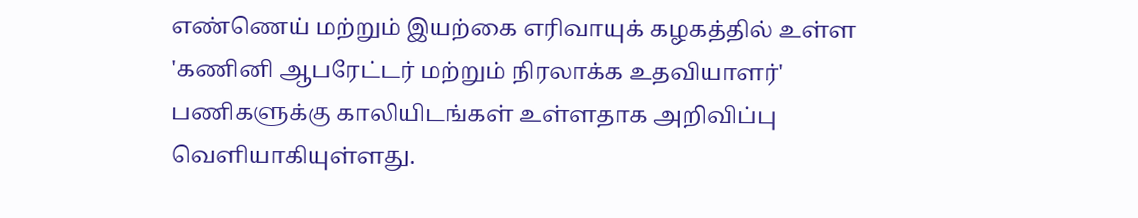எண்ணெய் மற்றும் இயற்கை எரிவாயுக் கழகத்தில் உள்ள 'கணினி ஆபரேட்டர் மற்றும் நிரலாக்க உதவியாளர்' பணிகளுக்கு காலியிடங்கள் உள்ளதாக அறிவிப்பு வெளியாகியுள்ளது.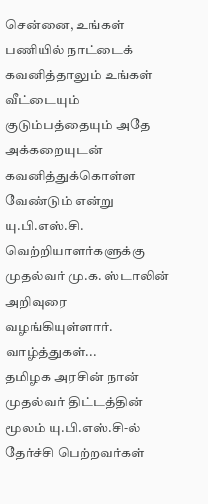சென்னை, உங்கள் பணியில் நாட்டைக் கவனித்தாலும் உங்கள் வீட்டையும் குடும்பத்தையும் அதே அக்கறையுடன் கவனித்துக்கொள்ள வேண்டும் என்று யு.பி.எஸ்.சி. வெற்றியாளர்களுக்கு முதல்வர் மு.க. ஸ்டாலின் அறிவுரை வழங்கியுள்ளார்.
வாழ்த்துகள்...
தமிழக அரசின் நான் முதல்வர் திட்டத்தின் மூலம் யு.பி.எஸ்.சி-ல் தேர்ச்சி பெற்றவர்கள்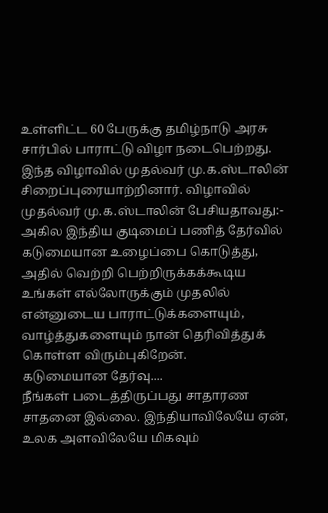உள்ளிட்ட 60 பேருக்கு தமிழ்நாடு அரசு சார்பில் பாராட்டு விழா நடைபெற்றது. இந்த விழாவில் முதல்வர் மு.க.ஸ்டாலின் சிறைப்புரையாற்றினார். விழாவில் முதல்வர் மு.க.ஸ்டாலின் பேசியதாவது:- அகில இந்திய குடிமைப் பணித் தேர்வில் கடுமையான உழைப்பை கொடுத்து, அதில் வெற்றி பெற்றிருக்கக்கூடிய உங்கள் எல்லோருக்கும் முதலில் என்னுடைய பாராட்டுக்களையும், வாழ்த்துகளையும் நான் தெரிவித்துக் கொள்ள விரும்புகிறேன்.
கடுமையான தேர்வு....
நீங்கள் படைத்திருப்பது சாதாரண சாதனை இல்லை. இந்தியாவிலேயே ஏன், உலக அளவிலேயே மிகவும்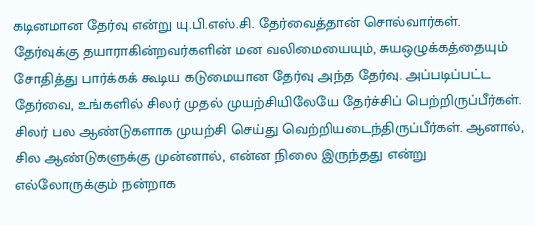கடினமான தேர்வு என்று யு.பி.எஸ்.சி. தேர்வைத்தான் சொல்வார்கள். தேர்வுக்கு தயாராகின்றவர்களின் மன வலிமையையும், சுயஒழுக்கத்தையும் சோதித்து பார்க்கக் கூடிய கடுமையான தேர்வு அந்த தேர்வு. அப்படிப்பட்ட தேர்வை, உங்களில் சிலர் முதல் முயற்சியிலேயே தேர்ச்சிப் பெற்றிருப்பீர்கள். சிலர் பல ஆண்டுகளாக முயற்சி செய்து வெற்றியடைந்திருப்பீர்கள். ஆனால், சில ஆண்டுகளுக்கு முன்னால், என்ன நிலை இருந்தது என்று எல்லோருக்கும் நன்றாக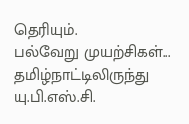தெரியும்.
பல்வேறு முயற்சிகள்...
தமிழ்நாட்டிலிருந்து யு.பி.எஸ்.சி.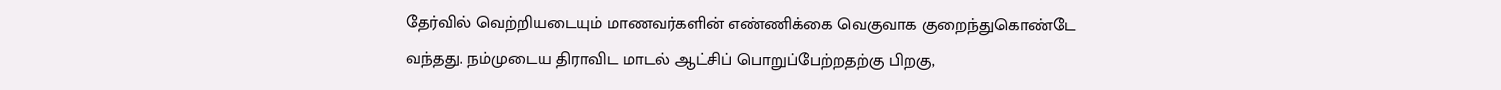தேர்வில் வெற்றியடையும் மாணவர்களின் எண்ணிக்கை வெகுவாக குறைந்துகொண்டே வந்தது. நம்முடைய திராவிட மாடல் ஆட்சிப் பொறுப்பேற்றதற்கு பிறகு,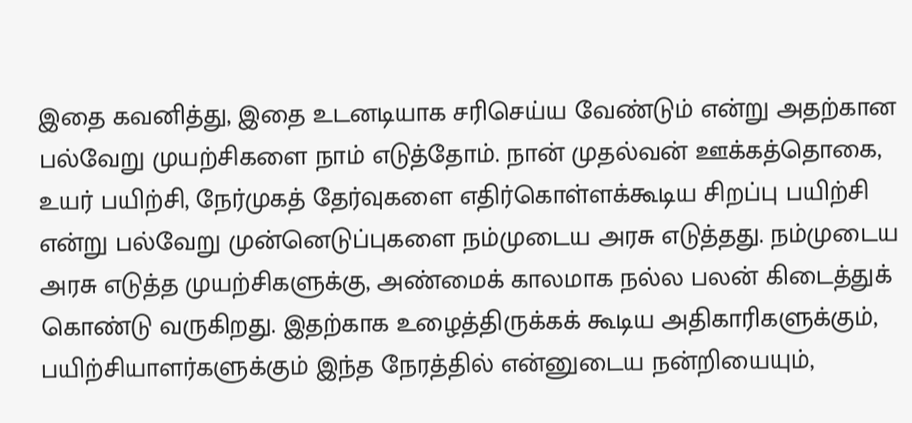இதை கவனித்து, இதை உடனடியாக சரிசெய்ய வேண்டும் என்று அதற்கான பல்வேறு முயற்சிகளை நாம் எடுத்தோம். நான் முதல்வன் ஊக்கத்தொகை, உயர் பயிற்சி, நேர்முகத் தேர்வுகளை எதிர்கொள்ளக்கூடிய சிறப்பு பயிற்சி என்று பல்வேறு முன்னெடுப்புகளை நம்முடைய அரசு எடுத்தது. நம்முடைய அரசு எடுத்த முயற்சிகளுக்கு, அண்மைக் காலமாக நல்ல பலன் கிடைத்துக் கொண்டு வருகிறது. இதற்காக உழைத்திருக்கக் கூடிய அதிகாரிகளுக்கும், பயிற்சியாளர்களுக்கும் இந்த நேரத்தில் என்னுடைய நன்றியையும்,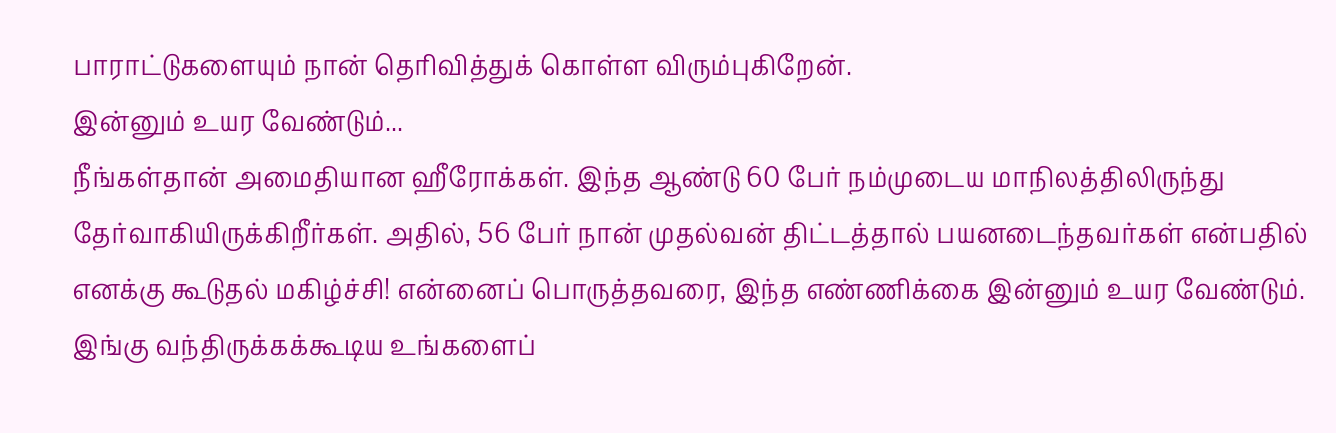பாராட்டுகளையும் நான் தெரிவித்துக் கொள்ள விரும்புகிறேன்.
இன்னும் உயர வேண்டும்...
நீங்கள்தான் அமைதியான ஹீரோக்கள். இந்த ஆண்டு 60 பேர் நம்முடைய மாநிலத்திலிருந்து தேர்வாகியிருக்கிறீர்கள். அதில், 56 பேர் நான் முதல்வன் திட்டத்தால் பயனடைந்தவர்கள் என்பதில் எனக்கு கூடுதல் மகிழ்ச்சி! என்னைப் பொருத்தவரை, இந்த எண்ணிக்கை இன்னும் உயர வேண்டும். இங்கு வந்திருக்கக்கூடிய உங்களைப்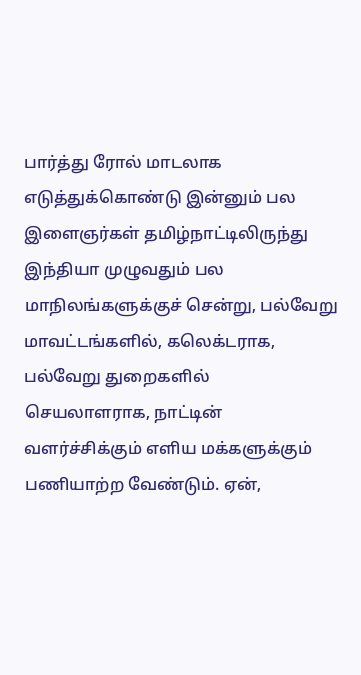பார்த்து ரோல் மாடலாக எடுத்துக்கொண்டு இன்னும் பல இளைஞர்கள் தமிழ்நாட்டிலிருந்து இந்தியா முழுவதும் பல மாநிலங்களுக்குச் சென்று, பல்வேறு மாவட்டங்களில், கலெக்டராக, பல்வேறு துறைகளில் செயலாளராக, நாட்டின் வளர்ச்சிக்கும் எளிய மக்களுக்கும் பணியாற்ற வேண்டும். ஏன்,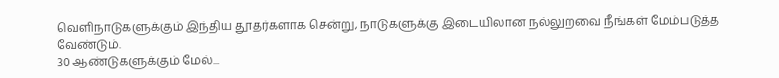வெளிநாடுகளுக்கும் இந்திய தூதர்களாக சென்று, நாடுகளுக்கு இடையிலான நல்லுறவை நீங்கள் மேம்படுத்த வேண்டும்.
30 ஆண்டுகளுக்கும் மேல்...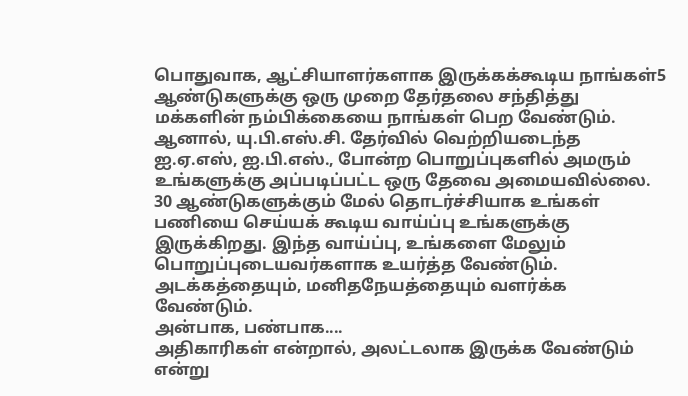பொதுவாக, ஆட்சியாளர்களாக இருக்கக்கூடிய நாங்கள்5 ஆண்டுகளுக்கு ஒரு முறை தேர்தலை சந்தித்து மக்களின் நம்பிக்கையை நாங்கள் பெற வேண்டும். ஆனால், யு.பி.எஸ்.சி. தேர்வில் வெற்றியடைந்த ஐ.ஏ.எஸ், ஐ.பி.எஸ்., போன்ற பொறுப்புகளில் அமரும் உங்களுக்கு அப்படிப்பட்ட ஒரு தேவை அமையவில்லை. 30 ஆண்டுகளுக்கும் மேல் தொடர்ச்சியாக உங்கள் பணியை செய்யக் கூடிய வாய்ப்பு உங்களுக்கு இருக்கிறது. இந்த வாய்ப்பு, உங்களை மேலும் பொறுப்புடையவர்களாக உயர்த்த வேண்டும். அடக்கத்தையும், மனிதநேயத்தையும் வளர்க்க வேண்டும்.
அன்பாக, பண்பாக....
அதிகாரிகள் என்றால், அலட்டலாக இருக்க வேண்டும் என்று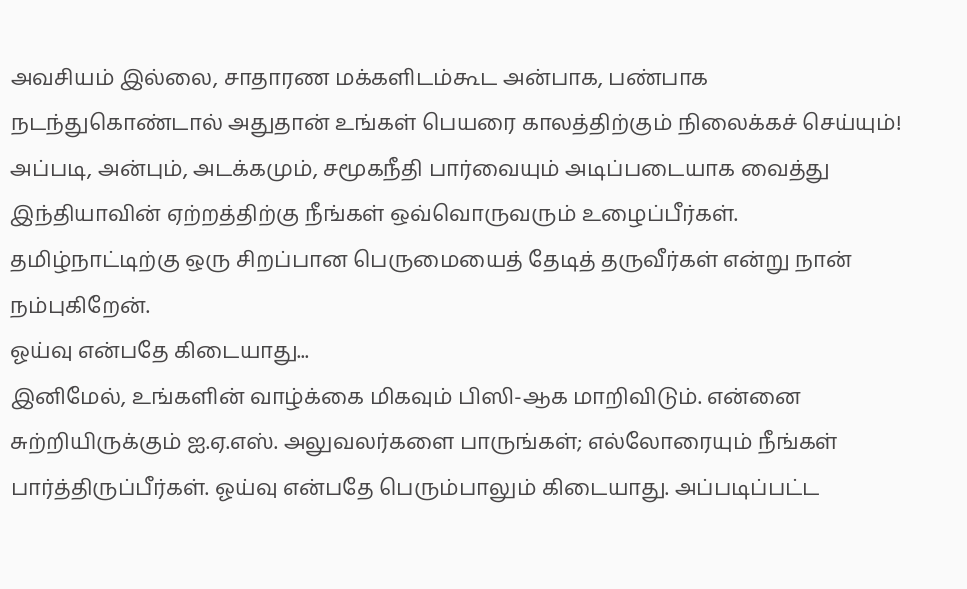அவசியம் இல்லை, சாதாரண மக்களிடம்கூட அன்பாக, பண்பாக நடந்துகொண்டால் அதுதான் உங்கள் பெயரை காலத்திற்கும் நிலைக்கச் செய்யும்! அப்படி, அன்பும், அடக்கமும், சமூகநீதி பார்வையும் அடிப்படையாக வைத்து இந்தியாவின் ஏற்றத்திற்கு நீங்கள் ஒவ்வொருவரும் உழைப்பீர்கள். தமிழ்நாட்டிற்கு ஒரு சிறப்பான பெருமையைத் தேடித் தருவீர்கள் என்று நான் நம்புகிறேன்.
ஓய்வு என்பதே கிடையாது...
இனிமேல், உங்களின் வாழ்க்கை மிகவும் பிஸி-ஆக மாறிவிடும். என்னை சுற்றியிருக்கும் ஐ.ஏ.எஸ். அலுவலர்களை பாருங்கள்; எல்லோரையும் நீங்கள் பார்த்திருப்பீர்கள். ஓய்வு என்பதே பெரும்பாலும் கிடையாது. அப்படிப்பட்ட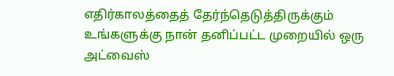எதிர்காலத்தைத் தேர்ந்தெடுத்திருக்கும் உங்களுக்கு நான் தனிப்பட்ட முறையில் ஒரு அட்வைஸ்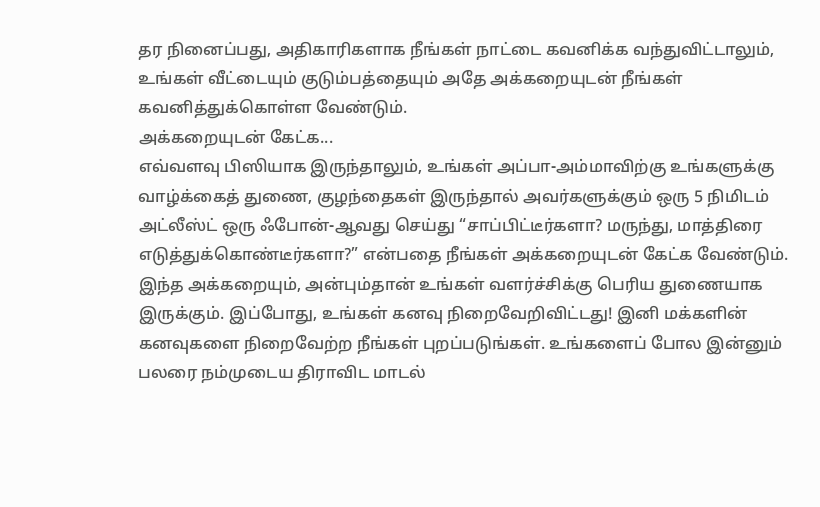தர நினைப்பது, அதிகாரிகளாக நீங்கள் நாட்டை கவனிக்க வந்துவிட்டாலும், உங்கள் வீட்டையும் குடும்பத்தையும் அதே அக்கறையுடன் நீங்கள் கவனித்துக்கொள்ள வேண்டும்.
அக்கறையுடன் கேட்க...
எவ்வளவு பிஸியாக இருந்தாலும், உங்கள் அப்பா-அம்மாவிற்கு உங்களுக்கு வாழ்க்கைத் துணை, குழந்தைகள் இருந்தால் அவர்களுக்கும் ஒரு 5 நிமிடம் அட்லீஸ்ட் ஒரு ஃபோன்-ஆவது செய்து “சாப்பிட்டீர்களா? மருந்து, மாத்திரை எடுத்துக்கொண்டீர்களா?” என்பதை நீங்கள் அக்கறையுடன் கேட்க வேண்டும். இந்த அக்கறையும், அன்பும்தான் உங்கள் வளர்ச்சிக்கு பெரிய துணையாக இருக்கும். இப்போது, உங்கள் கனவு நிறைவேறிவிட்டது! இனி மக்களின் கனவுகளை நிறைவேற்ற நீங்கள் புறப்படுங்கள். உங்களைப் போல இன்னும் பலரை நம்முடைய திராவிட மாடல்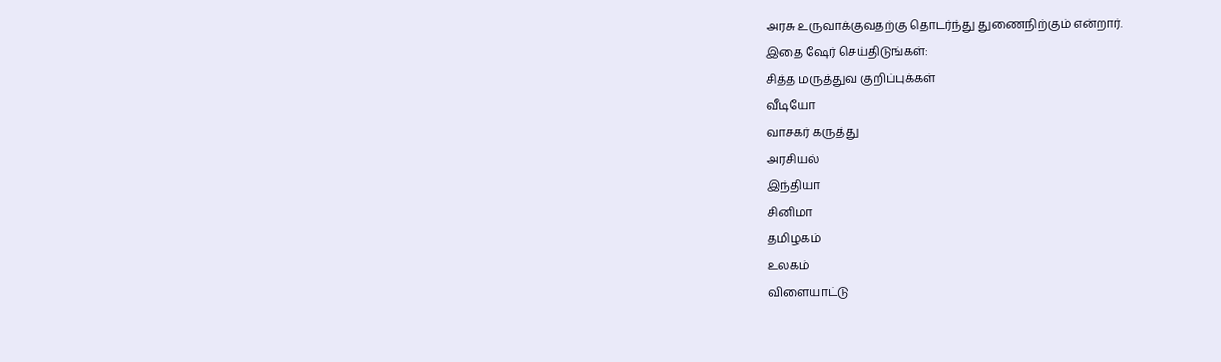அரசு உருவாக்குவதற்கு தொடர்ந்து துணைநிற்கும் என்றார்.
இதை ஷேர் செய்திடுங்கள்:
சித்த மருத்துவ குறிப்புக்கள்
வீடியோ
வாசகர் கருத்து
அரசியல்
இந்தியா
சினிமா
தமிழகம்
உலகம்
விளையாட்டு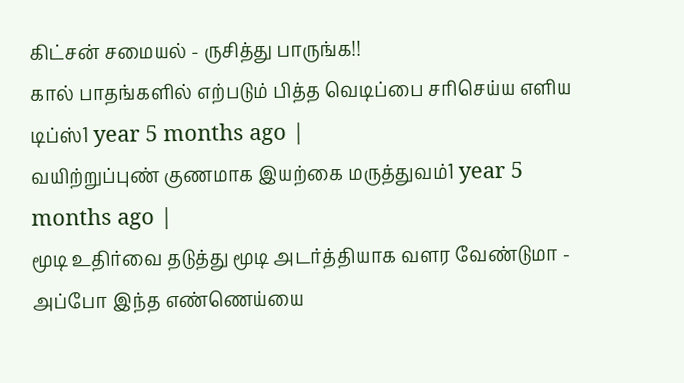கிட்சன் சமையல் - ருசித்து பாருங்க!!
கால் பாதங்களில் எற்படும் பித்த வெடிப்பை சரிசெய்ய எளிய டிப்ஸ்1 year 5 months ago |
வயிற்றுப்புண் குணமாக இயற்கை மருத்துவம்1 year 5 months ago |
மூடி உதிர்வை தடுத்து மூடி அடர்த்தியாக வளர வேண்டுமா - அப்போ இந்த எண்ணெய்யை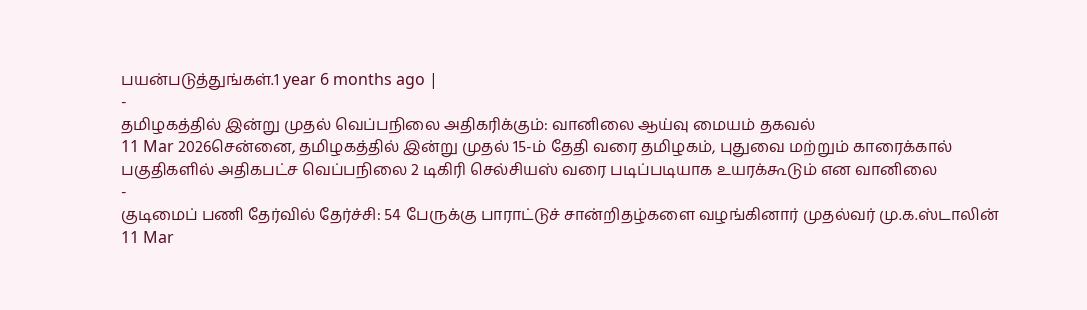பயன்படுத்துங்கள்.1 year 6 months ago |
-
தமிழகத்தில் இன்று முதல் வெப்பநிலை அதிகரிக்கும்: வானிலை ஆய்வு மையம் தகவல்
11 Mar 2026சென்னை, தமிழகத்தில் இன்று முதல் 15-ம் தேதி வரை தமிழகம், புதுவை மற்றும் காரைக்கால் பகுதிகளில் அதிகபட்ச வெப்பநிலை 2 டிகிரி செல்சியஸ் வரை படிப்படியாக உயரக்கூடும் என வானிலை
-
குடிமைப் பணி தேர்வில் தேர்ச்சி: 54 பேருக்கு பாராட்டுச் சான்றிதழ்களை வழங்கினார் முதல்வர் மு.க.ஸ்டாலின்
11 Mar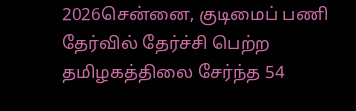2026சென்னை, குடிமைப் பணி தேர்வில் தேர்ச்சி பெற்ற தமிழகத்திலை சேர்ந்த 54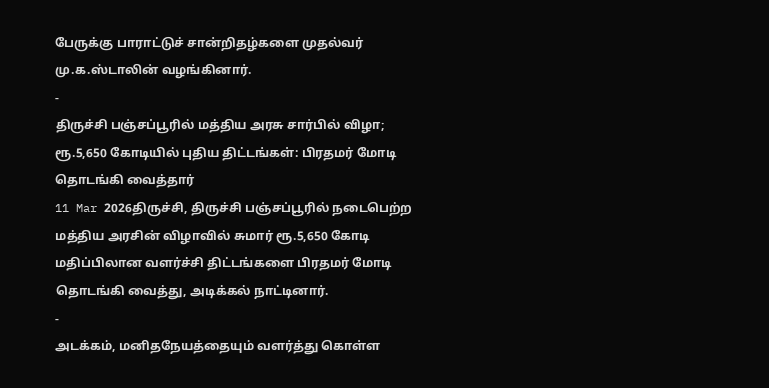பேருக்கு பாராட்டுச் சான்றிதழ்களை முதல்வர் மு.க.ஸ்டாலின் வழங்கினார்.
-
திருச்சி பஞ்சப்பூரில் மத்திய அரசு சார்பில் விழா; ரூ.5,650 கோடியில் புதிய திட்டங்கள்: பிரதமர் மோடி தொடங்கி வைத்தார்
11 Mar 2026திருச்சி, திருச்சி பஞ்சப்பூரில் நடைபெற்ற மத்திய அரசின் விழாவில் சுமார் ரூ.5,650 கோடி மதிப்பிலான வளர்ச்சி திட்டங்களை பிரதமர் மோடி தொடங்கி வைத்து, அடிக்கல் நாட்டினார்.
-
அடக்கம், மனிதநேயத்தையும் வளர்த்து கொள்ள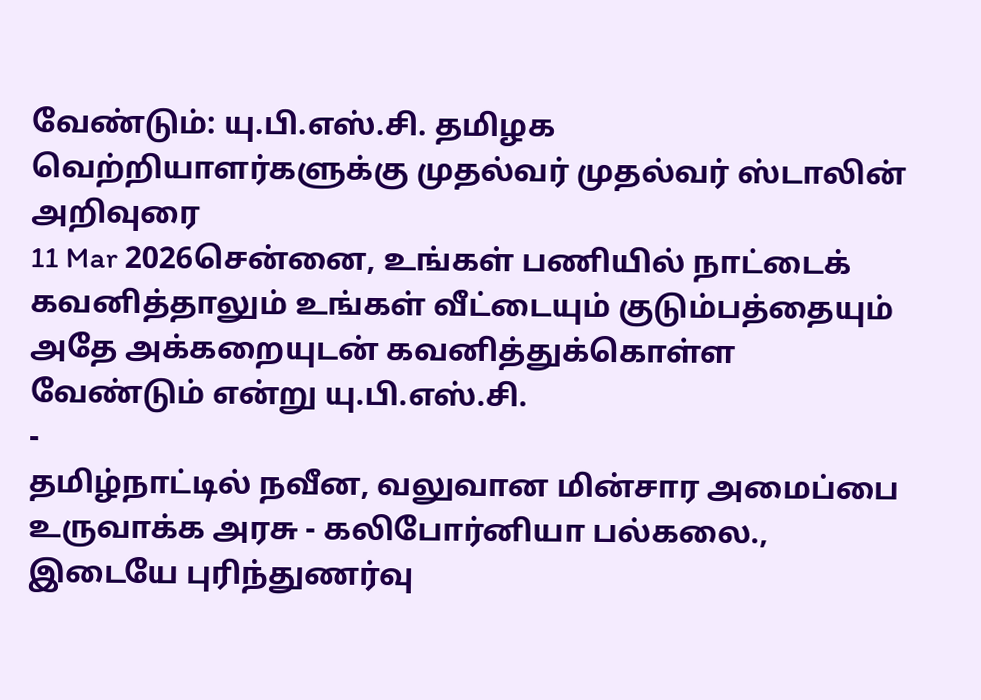வேண்டும்: யு.பி.எஸ்.சி. தமிழக வெற்றியாளர்களுக்கு முதல்வர் முதல்வர் ஸ்டாலின் அறிவுரை
11 Mar 2026சென்னை, உங்கள் பணியில் நாட்டைக் கவனித்தாலும் உங்கள் வீட்டையும் குடும்பத்தையும் அதே அக்கறையுடன் கவனித்துக்கொள்ள வேண்டும் என்று யு.பி.எஸ்.சி.
-
தமிழ்நாட்டில் நவீன, வலுவான மின்சார அமைப்பை உருவாக்க அரசு - கலிபோர்னியா பல்கலை., இடையே புரிந்துணர்வு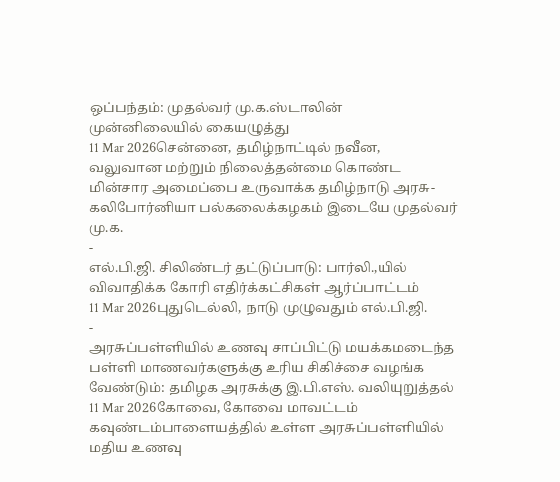ஒப்பந்தம்: முதல்வர் மு.க.ஸ்டாலின் முன்னிலையில் கையழுத்து
11 Mar 2026சென்னை, தமிழ்நாட்டில் நவீன, வலுவான மற்றும் நிலைத்தன்மை கொண்ட மின்சார அமைப்பை உருவாக்க தமிழ்நாடு அரசு-கலிபோர்னியா பல்கலைக்கழகம் இடையே முதல்வர் மு.க.
-
எல்.பி.ஜி. சிலிண்டர் தட்டுப்பாடு: பார்லி.,யில் விவாதிக்க கோரி எதிர்க்கட்சிகள் ஆர்ப்பாட்டம்
11 Mar 2026புதுடெல்லி, நாடு முழுவதும் எல்.பி.ஜி.
-
அரசுப்பள்ளியில் உணவு சாப்பிட்டு மயக்கமடைந்த பள்ளி மாணவர்களுக்கு உரிய சிகிச்சை வழங்க வேண்டும்: தமிழக அரசுக்கு இ.பி.எஸ். வலியுறுத்தல்
11 Mar 2026கோவை, கோவை மாவட்டம் கவுண்டம்பாளையத்தில் உள்ள அரசுப்பள்ளியில் மதிய உணவு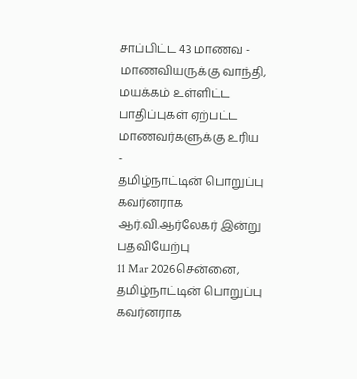சாப்பிட்ட 43 மாணவ - மாணவியருக்கு வாந்தி, மயக்கம் உள்ளிட்ட பாதிப்புகள் ஏற்பட்ட மாணவர்களுக்கு உரிய
-
தமிழ்நாட்டின் பொறுப்பு கவர்னராக ஆர்.வி.ஆர்லேகர் இன்று பதவியேற்பு
11 Mar 2026சென்னை, தமிழ்நாட்டின் பொறுப்பு கவர்னராக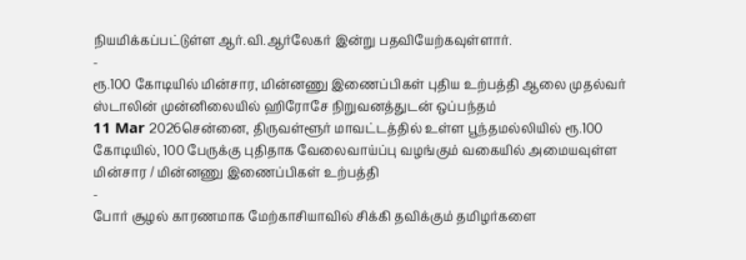நியமிக்கப்பட்டுள்ள ஆர்.வி.ஆர்லேகர் இன்று பதவியேற்கவுள்ளார்.
-
ரூ.100 கோடியில் மின்சார, மின்னணு இணைப்பிகள் புதிய உற்பத்தி ஆலை முதல்வர் ஸ்டாலின் முன்னிலையில் ஹிரோசே நிறுவனத்துடன் ஒப்பந்தம்
11 Mar 2026சென்னை, திருவள்ளூர் மாவட்டத்தில் உள்ள பூந்தமல்லியில் ரூ.100 கோடியில், 100 பேருக்கு புதிதாக வேலைவாய்ப்பு வழங்கும் வகையில் அமையவுள்ள மின்சார / மின்னணு இணைப்பிகள் உற்பத்தி
-
போர் சூழல் காரணமாக மேற்காசியாவில் சிக்கி தவிக்கும் தமிழர்களை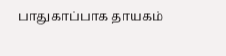பாதுகாப்பாக தாயகம்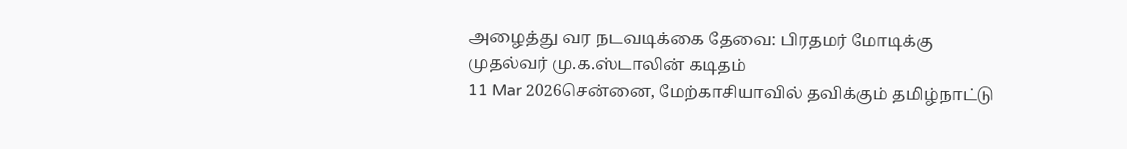அழைத்து வர நடவடிக்கை தேவை: பிரதமர் மோடிக்கு முதல்வர் மு.க.ஸ்டாலின் கடிதம்
11 Mar 2026சென்னை, மேற்காசியாவில் தவிக்கும் தமிழ்நாட்டு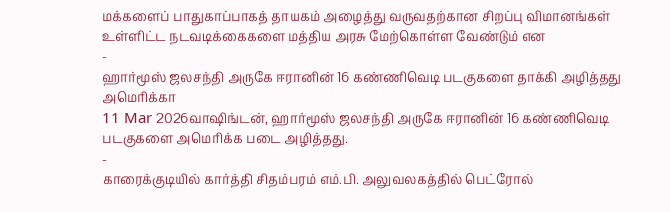மக்களைப் பாதுகாப்பாகத் தாயகம் அழைத்து வருவதற்கான சிறப்பு விமானங்கள் உள்ளிட்ட நடவடிக்கைகளை மத்திய அரசு மேற்கொள்ள வேண்டும் என
-
ஹார்மூஸ் ஜலசந்தி அருகே ஈரானின் 16 கண்ணிவெடி படகுகளை தாக்கி அழித்தது அமெரிக்கா
11 Mar 2026வாஷிங்டன், ஹார்மூஸ் ஜலசந்தி அருகே ஈரானின் 16 கண்ணிவெடி படகுகளை அமெரிக்க படை அழித்தது.
-
காரைக்குடியில் கார்த்தி சிதம்பரம் எம்.பி. அலுவலகத்தில் பெட்ரோல்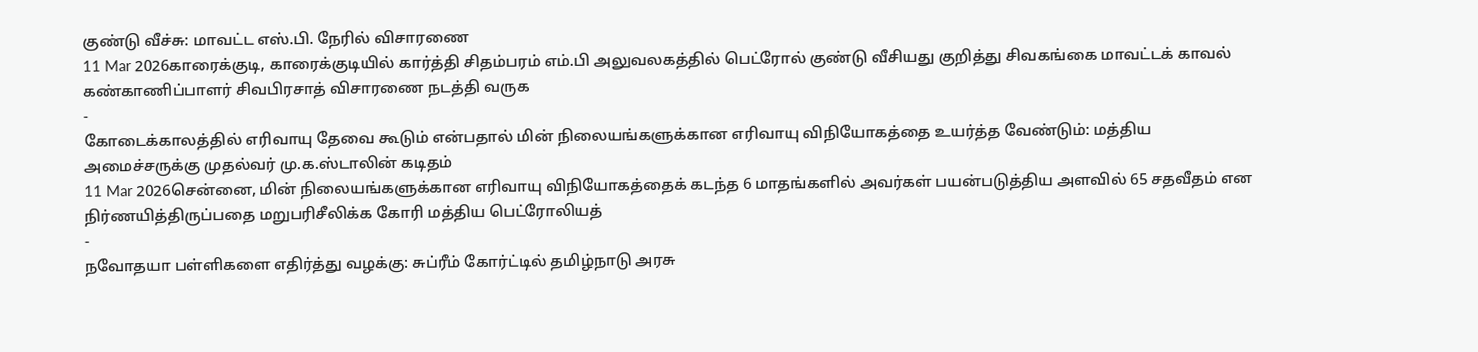குண்டு வீச்சு: மாவட்ட எஸ்.பி. நேரில் விசாரணை
11 Mar 2026காரைக்குடி, காரைக்குடியில் கார்த்தி சிதம்பரம் எம்.பி அலுவலகத்தில் பெட்ரோல் குண்டு வீசியது குறித்து சிவகங்கை மாவட்டக் காவல் கண்காணிப்பாளர் சிவபிரசாத் விசாரணை நடத்தி வருக
-
கோடைக்காலத்தில் எரிவாயு தேவை கூடும் என்பதால் மின் நிலையங்களுக்கான எரிவாயு விநியோகத்தை உயர்த்த வேண்டும்: மத்திய அமைச்சருக்கு முதல்வர் மு.க.ஸ்டாலின் கடிதம்
11 Mar 2026சென்னை, மின் நிலையங்களுக்கான எரிவாயு விநியோகத்தைக் கடந்த 6 மாதங்களில் அவர்கள் பயன்படுத்திய அளவில் 65 சதவீதம் என நிர்ணயித்திருப்பதை மறுபரிசீலிக்க கோரி மத்திய பெட்ரோலியத்
-
நவோதயா பள்ளிகளை எதிர்த்து வழக்கு: சுப்ரீம் கோர்ட்டில் தமிழ்நாடு அரசு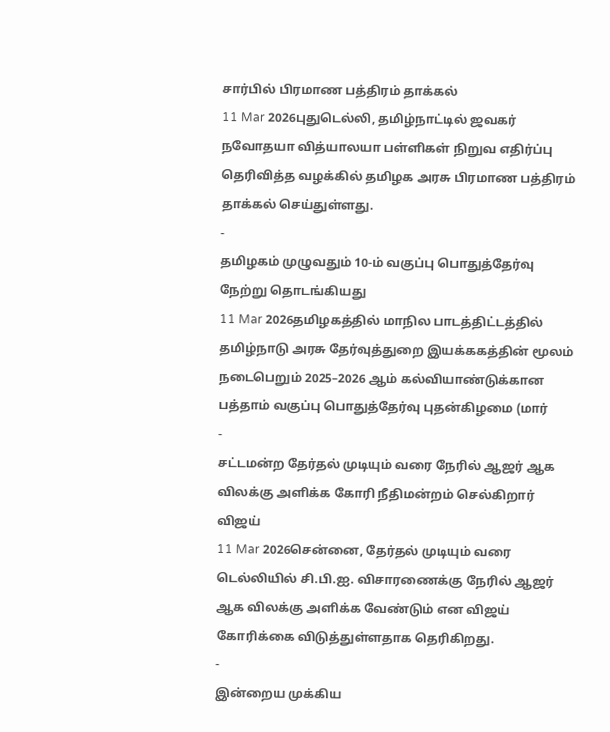சார்பில் பிரமாண பத்திரம் தாக்கல்
11 Mar 2026புதுடெல்லி, தமிழ்நாட்டில் ஜவகர் நவோதயா வித்யாலயா பள்ளிகள் நிறுவ எதிர்ப்பு தெரிவித்த வழக்கில் தமிழக அரசு பிரமாண பத்திரம் தாக்கல் செய்துள்ளது.
-
தமிழகம் முழுவதும் 10-ம் வகுப்பு பொதுத்தேர்வு நேற்று தொடங்கியது
11 Mar 2026தமிழகத்தில் மாநில பாடத்திட்டத்தில் தமிழ்நாடு அரசு தேர்வுத்துறை இயக்ககத்தின் மூலம் நடைபெறும் 2025–2026 ஆம் கல்வியாண்டுக்கான பத்தாம் வகுப்பு பொதுத்தேர்வு புதன்கிழமை (மார்
-
சட்டமன்ற தேர்தல் முடியும் வரை நேரில் ஆஜர் ஆக விலக்கு அளிக்க கோரி நீதிமன்றம் செல்கிறார் விஜய்
11 Mar 2026சென்னை, தேர்தல் முடியும் வரை டெல்லியில் சி.பி.ஐ. விசாரணைக்கு நேரில் ஆஜர் ஆக விலக்கு அளிக்க வேண்டும் என விஜய் கோரிக்கை விடுத்துள்ளதாக தெரிகிறது.
-
இன்றைய முக்கிய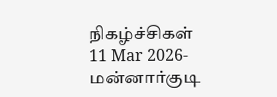நிகழ்ச்சிகள்
11 Mar 2026- மன்னார்குடி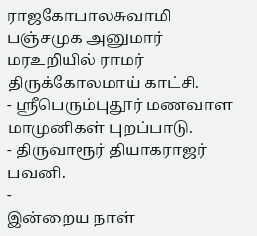ராஜகோபாலசுவாமி பஞ்சமுக அனுமார் மரஉறியில் ராமர் திருக்கோலமாய் காட்சி.
- ஸ்ரீபெரும்புதூர் மணவாள மாமுனிகள் புறப்பாடு.
- திருவாரூர் தியாகராஜர் பவனி.
-
இன்றைய நாள்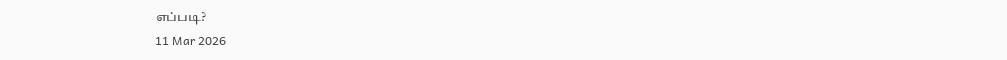எப்படி?
11 Mar 2026